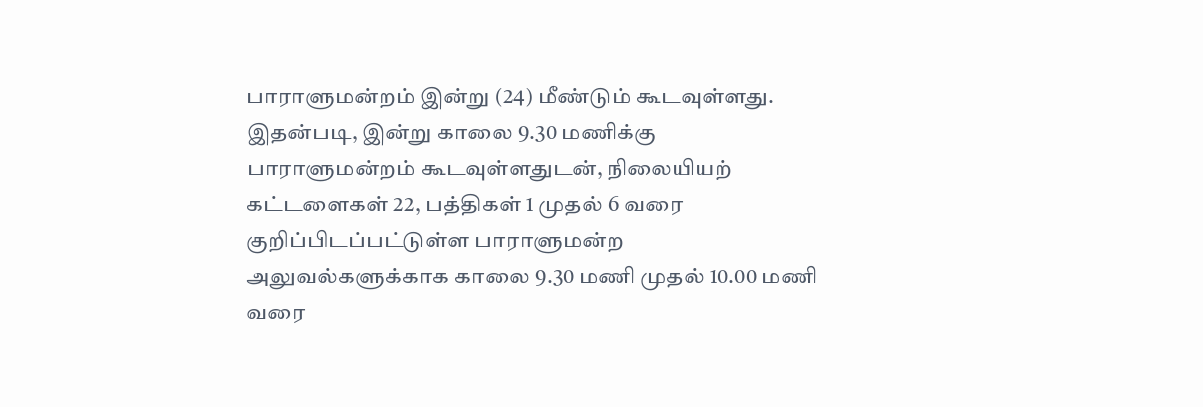பாராளுமன்றம் இன்று (24) மீண்டும் கூடவுள்ளது.
இதன்படி, இன்று காலை 9.30 மணிக்கு பாராளுமன்றம் கூடவுள்ளதுடன், நிலையியற் கட்டளைகள் 22, பத்திகள் 1 முதல் 6 வரை குறிப்பிடப்பட்டுள்ள பாராளுமன்ற அலுவல்களுக்காக காலை 9.30 மணி முதல் 10.00 மணி வரை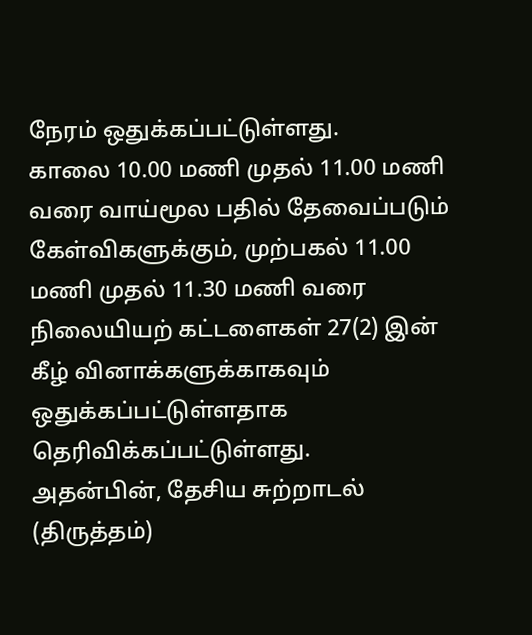நேரம் ஒதுக்கப்பட்டுள்ளது.
காலை 10.00 மணி முதல் 11.00 மணி வரை வாய்மூல பதில் தேவைப்படும் கேள்விகளுக்கும், முற்பகல் 11.00 மணி முதல் 11.30 மணி வரை நிலையியற் கட்டளைகள் 27(2) இன் கீழ் வினாக்களுக்காகவும் ஒதுக்கப்பட்டுள்ளதாக தெரிவிக்கப்பட்டுள்ளது.
அதன்பின், தேசிய சுற்றாடல் (திருத்தம்)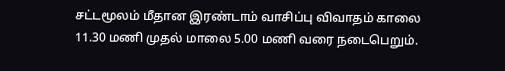சட்டமூலம் மீதான இரண்டாம் வாசிப்பு விவாதம் காலை 11.30 மணி முதல் மாலை 5.00 மணி வரை நடைபெறும்.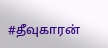#தீவுகாரன்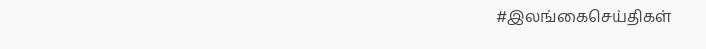#இலங்கைசெய்திகள்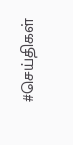#செய்திகள்